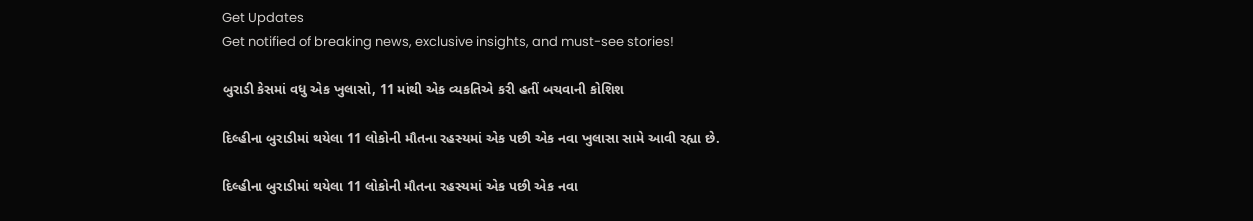Get Updates
Get notified of breaking news, exclusive insights, and must-see stories!

બુરાડી કેસમાં વધુ એક ખુલાસો, 11 માંથી એક વ્યકતિએ કરી હતીં બચવાની કોશિશ

દિલ્હીના બુરાડીમાં થયેલા 11 લોકોની મૌતના રહસ્યમાં એક પછી એક નવા ખુલાસા સામે આવી રહ્યા છે.

દિલ્હીના બુરાડીમાં થયેલા 11 લોકોની મૌતના રહસ્યમાં એક પછી એક નવા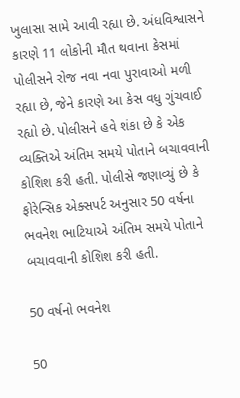ખુલાસા સામે આવી રહ્યા છે. અંધવિશ્વાસને કારણે 11 લોકોની મૌત થવાના કેસમાં પોલીસને રોજ નવા નવા પુરાવાઓ મળી રહ્યા છે, જેને કારણે આ કેસ વધુ ગુંચવાઈ રહ્યો છે. પોલીસને હવે શંકા છે કે એક વ્યક્તિએ અંતિમ સમયે પોતાને બચાવવાની કોશિશ કરી હતી. પોલીસે જણાવ્યું છે કે ફોરેન્સિક એક્સપર્ટ અનુસાર 50 વર્ષના ભવનેશ ભાટિયાએ અંતિમ સમયે પોતાને બચાવવાની કોશિશ કરી હતી.

50 વર્ષનો ભવનેશ

50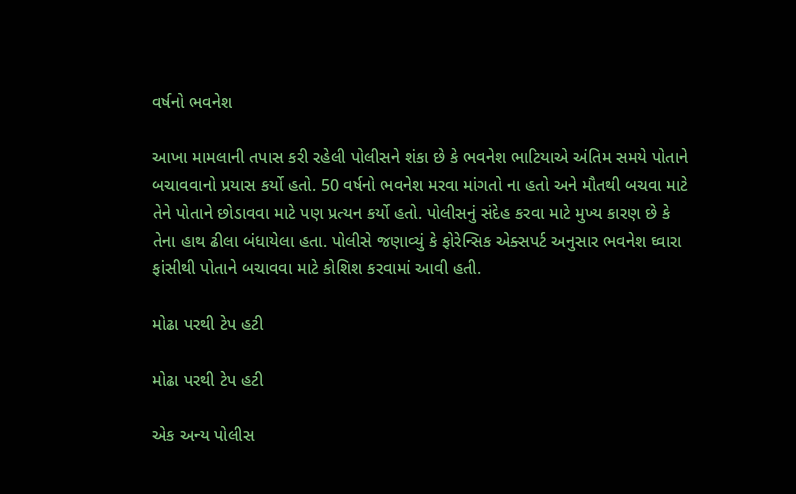વર્ષનો ભવનેશ

આખા મામલાની તપાસ કરી રહેલી પોલીસને શંકા છે કે ભવનેશ ભાટિયાએ અંતિમ સમયે પોતાને બચાવવાનો પ્રયાસ કર્યો હતો. 50 વર્ષનો ભવનેશ મરવા માંગતો ના હતો અને મૌતથી બચવા માટે તેને પોતાને છોડાવવા માટે પણ પ્રત્યન કર્યો હતો. પોલીસનું સંદેહ કરવા માટે મુખ્ય કારણ છે કે તેના હાથ ઢીલા બંધાયેલા હતા. પોલીસે જણાવ્યું કે ફોરેન્સિક એક્સપર્ટ અનુસાર ભવનેશ ઘ્વારા ફાંસીથી પોતાને બચાવવા માટે કોશિશ કરવામાં આવી હતી.

મોઢા પરથી ટેપ હટી

મોઢા પરથી ટેપ હટી

એક અન્ય પોલીસ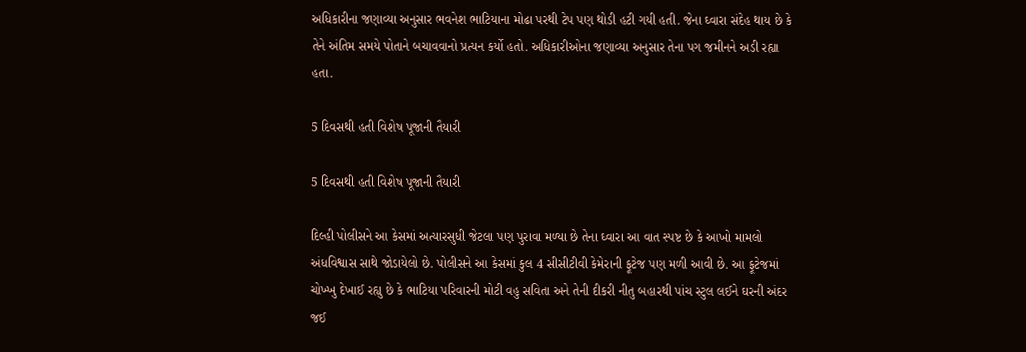અધિકારીના જણાવ્યા અનુસાર ભવનેશ ભાટિયાના મોઢા પરથી ટેપ પણ થોડી હટી ગયી હતી. જેના ઘ્વારા સંદેહ થાય છે કે તેને અંતિમ સમયે પોતાને બચાવવાનો પ્રત્યન કર્યો હતો. અધિકારીઓના જણાવ્યા અનુસાર તેના પગ જમીનને અડી રહ્યા હતા.

5 દિવસથી હતી વિશેષ પૂજાની તૈયારી

5 દિવસથી હતી વિશેષ પૂજાની તૈયારી

દિલ્હી પોલીસને આ કેસમાં અત્યારસુધી જેટલા પણ પુરાવા મળ્યા છે તેના ઘ્વારા આ વાત સ્પષ્ટ છે કે આખો મામલો અંધવિશ્વાસ સાથે જોડાયેલો છે. પોલીસને આ કેસમાં કુલ 4 સીસીટીવી કેમેરાની ફૂટેજ પણ મળી આવી છે. આ ફૂટેજમાં ચોખ્ખુ દેખાઈ રહ્યુ છે કે ભાટિયા પરિવારની મોટી વહુ સવિતા અને તેની દીકરી નીતુ બહારથી પાંચ સ્ટુલ લઈને ઘરની અંદર જઈ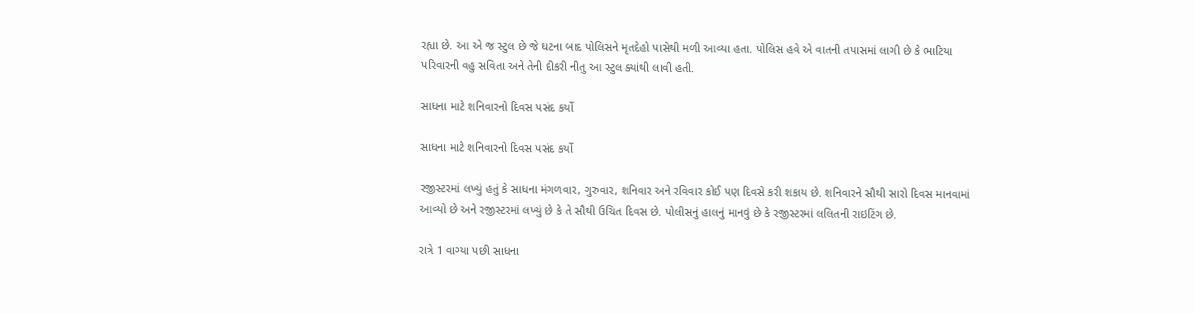રહ્યા છે. આ એ જ સ્ટુલ છે જે ઘટના બાદ પોલિસને મૃતદેહો પાસેથી મળી આવ્યા હતા. પોલિસ હવે એ વાતની તપાસમાં લાગી છે કે ભાટિયા પરિવારની વહુ સવિતા અને તેની દીકરી નીતુ આ સ્ટુલ ક્યાંથી લાવી હતી.

સાધના માટે શનિવારનો દિવસ પસંદ કર્યો

સાધના માટે શનિવારનો દિવસ પસંદ કર્યો

રજીસ્ટરમાં લખ્યું હતું કે સાધના મંગળવાર, ગુરુવાર, શનિવાર અને રવિવાર કોઈ પણ દિવસે કરી શકાય છે. શનિવારને સૌથી સારો દિવસ માનવામાં આવ્યો છે અને રજીસ્ટરમાં લખ્યું છે કે તે સૌથી ઉચિત દિવસ છે. પોલીસનું હાલનું માનવું છે કે રજીસ્ટરમાં લલિતની રાઇટિંગ છે.

રાત્રે 1 વાગ્યા પછી સાધના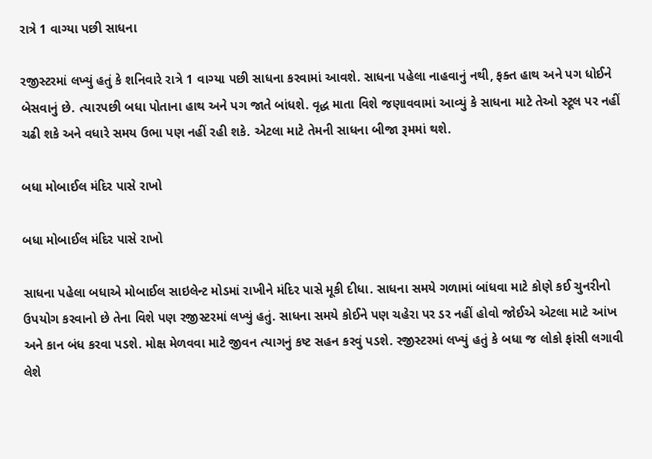રાત્રે 1 વાગ્યા પછી સાધના

રજીસ્ટરમાં લખ્યું હતું કે શનિવારે રાત્રે 1 વાગ્યા પછી સાધના કરવામાં આવશે. સાધના પહેલા નાહવાનું નથી, ફક્ત હાથ અને પગ ધોઈને બેસવાનું છે. ત્યારપછી બધા પોતાના હાથ અને પગ જાતે બાંધશે. વૃદ્ધ માતા વિશે જણાવવામાં આવ્યું કે સાધના માટે તેઓ સ્ટૂલ પર નહીં ચઢી શકે અને વધારે સમય ઉભા પણ નહીં રહી શકે. એટલા માટે તેમની સાધના બીજા રૂમમાં થશે.

બધા મોબાઈલ મંદિર પાસે રાખો

બધા મોબાઈલ મંદિર પાસે રાખો

સાધના પહેલા બધાએ મોબાઈલ સાઇલેન્ટ મોડમાં રાખીને મંદિર પાસે મૂકી દીધા. સાધના સમયે ગળામાં બાંધવા માટે કોણે કઈ ચુનરીનો ઉપયોગ કરવાનો છે તેના વિશે પણ રજીસ્ટરમાં લખ્યું હતું. સાધના સમયે કોઈને પણ ચહેરા પર ડર નહીં હોવો જોઈએ એટલા માટે આંખ અને કાન બંધ કરવા પડશે. મોક્ષ મેળવવા માટે જીવન ત્યાગનું કષ્ટ સહન કરવું પડશે. રજીસ્ટરમાં લખ્યું હતું કે બધા જ લોકો ફાંસી લગાવી લેશે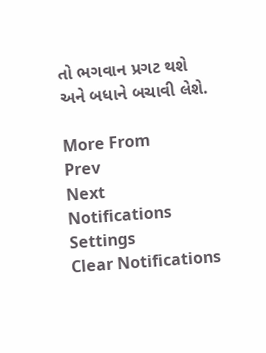તો ભગવાન પ્રગટ થશે અને બધાને બચાવી લેશે.

More From
Prev
Next
Notifications
Settings
Clear Notifications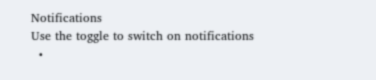Notifications
Use the toggle to switch on notifications
  •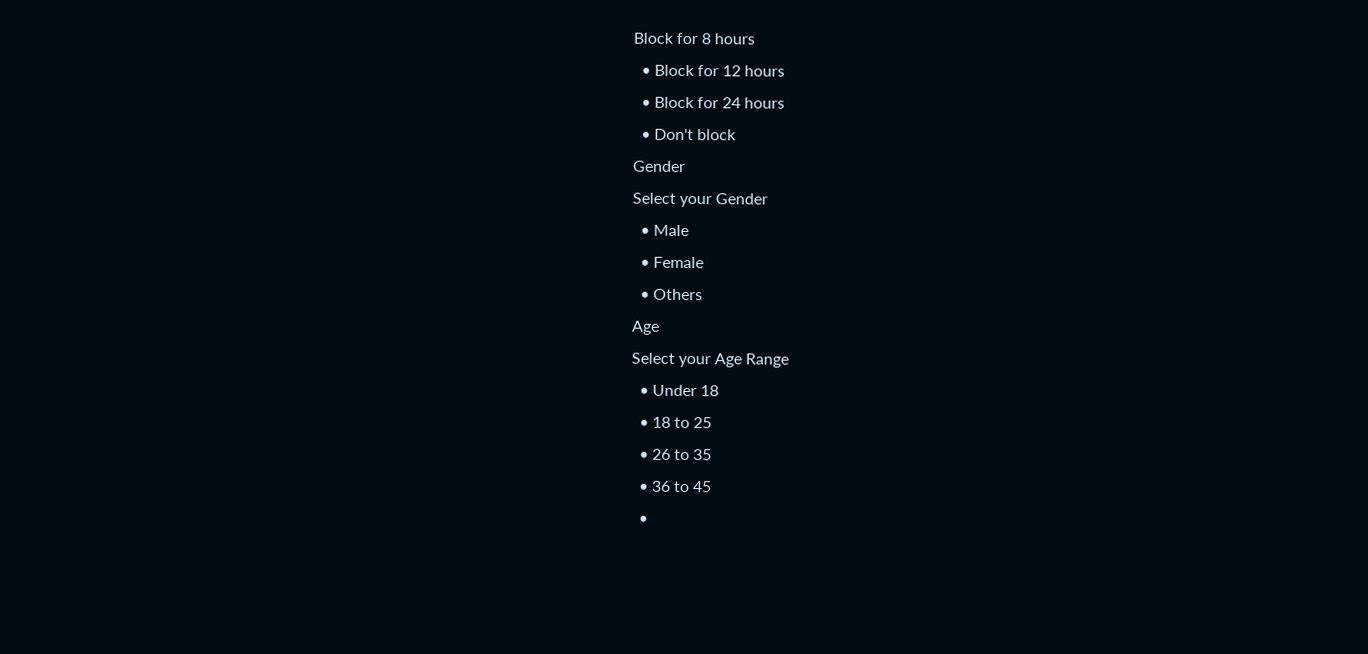Block for 8 hours
  • Block for 12 hours
  • Block for 24 hours
  • Don't block
Gender
Select your Gender
  • Male
  • Female
  • Others
Age
Select your Age Range
  • Under 18
  • 18 to 25
  • 26 to 35
  • 36 to 45
  •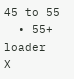45 to 55
  • 55+
loader
X